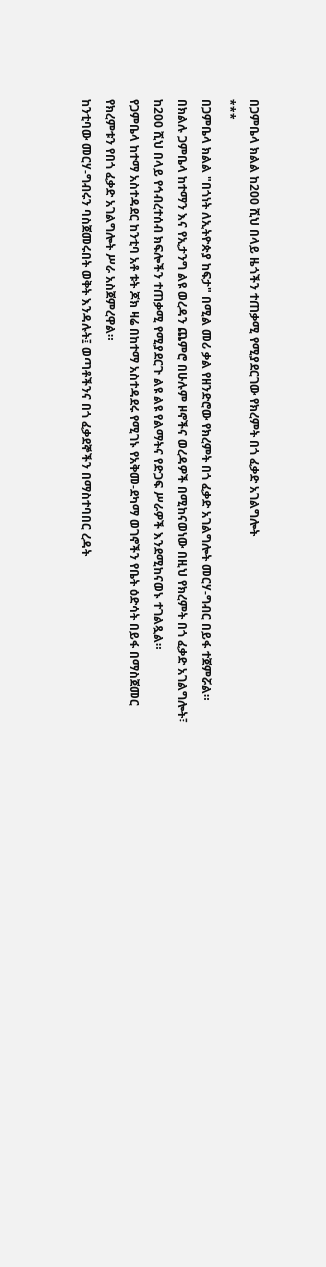በጋምቤላ ክልል ከ200 ሺህ በላይ ዜጎችን ተጠቃሚ የሚያደርገው የክረምት በጎ ፈቃድ አገልግሎት
***
በጋምቤላ ክልል "በጎነት ለኢትዮጵያ ከፍታ" በሚል መሪ ቃል የዘንድሮው የክረምት በጎ ፈቃድ አገልግሎት መርሃ-ግብር በይፋ ተጀምሯል።
በክልሉ ጋምቤላ ከተማን እና የኢታንግ ልዩ ወረዳን ጨምሮ በሁሉም ዞኖችና ወረዳዎች በሚከናወነው በዚህ የክረምት በጎ ፈቃድ አገልግሎት፣ ከ200 ሺህ በላይ የኅብረተሰብ ክፍሎችን ተጠቃሚ የሚያደርጉ ልዩ ልዩ የልማትና የድጋፍ ሥራዎች እንደሚከናወኑ ተገልጿል።
የጋምቤላ ከተማ አስተዳደር ከንቲባ አቶ ቱት ጆክ ዛሬ በከተማ አስተዳደሩ የሚገኑ የአቅመ-ደካማ ወገኖችን የቤት ዕድሳት በይፋ በማስጀመር የክረምቱን የበጎ ፈቃድ አገልግሎት ሥራ አስጀምረዋል።
ከንቲባው መርሃ-ግብሩን ባስጀመሩበት ወቅት እንዳሉት፤ ወጣቶችንና በጎ ፈቃደኞችን በማስተባበር ረዳት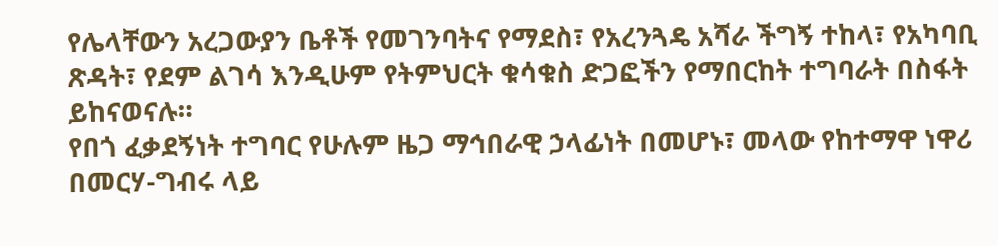የሌላቸውን አረጋውያን ቤቶች የመገንባትና የማደስ፣ የአረንጓዴ አሻራ ችግኝ ተከላ፣ የአካባቢ ጽዳት፣ የደም ልገሳ እንዲሁም የትምህርት ቁሳቁስ ድጋፎችን የማበርከት ተግባራት በስፋት ይከናወናሉ።
የበጎ ፈቃደኝነት ተግባር የሁሉም ዜጋ ማኅበራዊ ኃላፊነት በመሆኑ፣ መላው የከተማዋ ነዋሪ በመርሃ-ግብሩ ላይ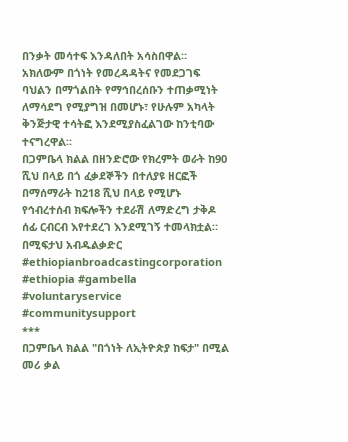በንቃት መሳተፍ እንዳለበት አሳስበዋል።
አክለውም በጎነት የመረዳዳትና የመደጋገፍ ባህልን በማጎልበት የማኅበረሰቡን ተጠቃሚነት ለማሳደግ የሚያግዝ በመሆኑ፣ የሁሉም አካላት ቅንጅታዊ ተሳትፎ እንደሚያስፈልገው ከንቲባው ተናግረዋል።
በጋምቤላ ክልል በዘንድሮው የክረምት ወራት ከ90 ሺህ በላይ በጎ ፈቃደኞችን በተለያዩ ዘርፎች በማሰማራት ከ218 ሺህ በላይ የሚሆኑ የኅብረተሰብ ክፍሎችን ተደራሽ ለማድረግ ታቅዶ ሰፊ ርብርብ እየተደረገ እንደሚገኝ ተመላክቷል።
በሚፍታህ አብዱልቃድር
#ethiopianbroadcastingcorporation #ethiopia #gambella #voluntaryservice #communitysupport
***
በጋምቤላ ክልል "በጎነት ለኢትዮጵያ ከፍታ" በሚል መሪ ቃል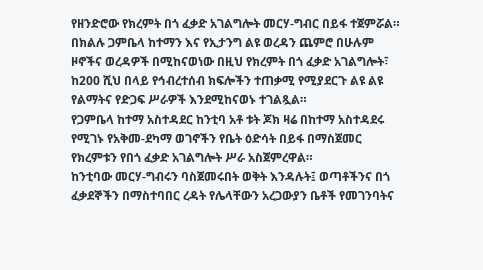የዘንድሮው የክረምት በጎ ፈቃድ አገልግሎት መርሃ-ግብር በይፋ ተጀምሯል።
በክልሉ ጋምቤላ ከተማን እና የኢታንግ ልዩ ወረዳን ጨምሮ በሁሉም ዞኖችና ወረዳዎች በሚከናወነው በዚህ የክረምት በጎ ፈቃድ አገልግሎት፣ ከ200 ሺህ በላይ የኅብረተሰብ ክፍሎችን ተጠቃሚ የሚያደርጉ ልዩ ልዩ የልማትና የድጋፍ ሥራዎች እንደሚከናወኑ ተገልጿል።
የጋምቤላ ከተማ አስተዳደር ከንቲባ አቶ ቱት ጆክ ዛሬ በከተማ አስተዳደሩ የሚገኑ የአቅመ-ደካማ ወገኖችን የቤት ዕድሳት በይፋ በማስጀመር የክረምቱን የበጎ ፈቃድ አገልግሎት ሥራ አስጀምረዋል።
ከንቲባው መርሃ-ግብሩን ባስጀመሩበት ወቅት እንዳሉት፤ ወጣቶችንና በጎ ፈቃደኞችን በማስተባበር ረዳት የሌላቸውን አረጋውያን ቤቶች የመገንባትና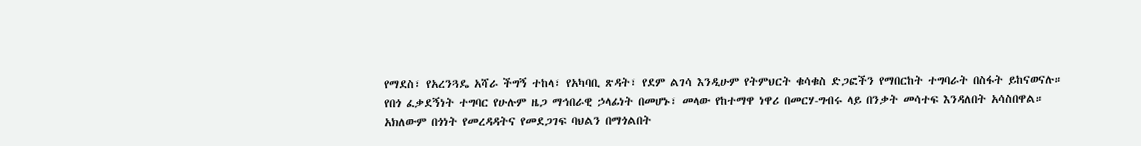የማደስ፣ የአረንጓዴ አሻራ ችግኝ ተከላ፣ የአካባቢ ጽዳት፣ የደም ልገሳ እንዲሁም የትምህርት ቁሳቁስ ድጋፎችን የማበርከት ተግባራት በስፋት ይከናወናሉ።
የበጎ ፈቃደኝነት ተግባር የሁሉም ዜጋ ማኅበራዊ ኃላፊነት በመሆኑ፣ መላው የከተማዋ ነዋሪ በመርሃ-ግብሩ ላይ በንቃት መሳተፍ እንዳለበት አሳስበዋል።
አክለውም በጎነት የመረዳዳትና የመደጋገፍ ባህልን በማጎልበት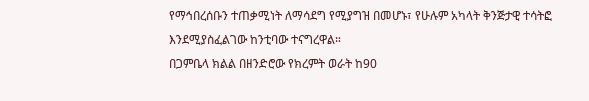የማኅበረሰቡን ተጠቃሚነት ለማሳደግ የሚያግዝ በመሆኑ፣ የሁሉም አካላት ቅንጅታዊ ተሳትፎ እንደሚያስፈልገው ከንቲባው ተናግረዋል።
በጋምቤላ ክልል በዘንድሮው የክረምት ወራት ከ90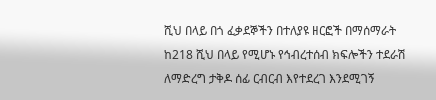ሺህ በላይ በጎ ፈቃደኞችን በተለያዩ ዘርፎች በማሰማራት ከ218 ሺህ በላይ የሚሆኑ የኅብረተሰብ ክፍሎችን ተደራሽ ለማድረግ ታቅዶ ሰፊ ርብርብ እየተደረገ እንደሚገኝ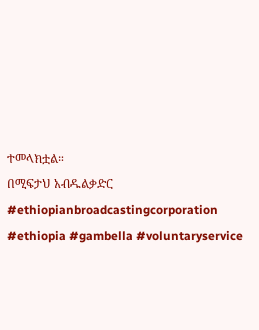ተመላክቷል።
በሚፍታህ አብዱልቃድር
#ethiopianbroadcastingcorporation #ethiopia #gambella #voluntaryservice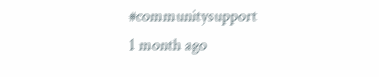#communitysupport
1 month ago